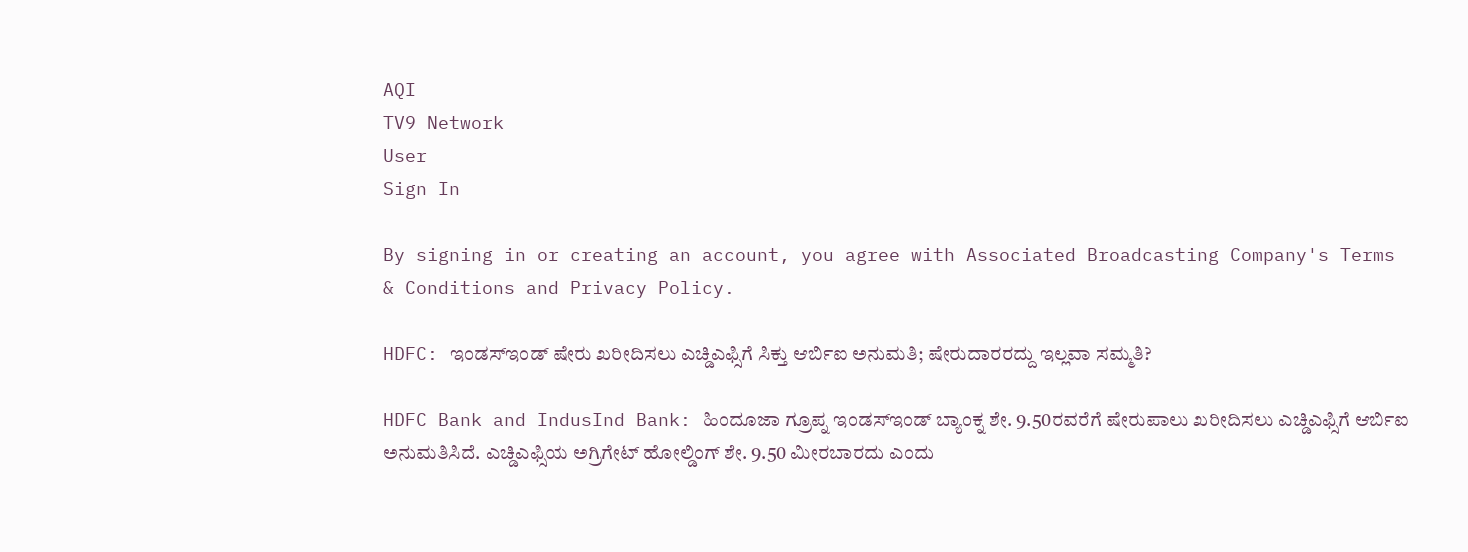AQI
TV9 Network
User
Sign In

By signing in or creating an account, you agree with Associated Broadcasting Company's Terms & Conditions and Privacy Policy.

HDFC: ಇಂಡಸ್ಇಂಡ್ ಷೇರು ಖರೀದಿಸಲು ಎಚ್ಡಿಎಫ್ಸಿಗೆ ಸಿಕ್ತು ಆರ್ಬಿಐ ಅನುಮತಿ; ಷೇರುದಾರರದ್ದು ಇಲ್ಲವಾ ಸಮ್ಮತಿ?

HDFC Bank and IndusInd Bank: ಹಿಂದೂಜಾ ಗ್ರೂಪ್ನ ಇಂಡಸ್ಇಂಡ್ ಬ್ಯಾಂಕ್ನ ಶೇ. 9.50ರವರೆಗೆ ಷೇರುಪಾಲು ಖರೀದಿಸಲು ಎಚ್ಡಿಎಫ್ಸಿಗೆ ಆರ್ಬಿಐ ಅನುಮತಿಸಿದೆ. ಎಚ್ಡಿಎಫ್ಸಿಯ ಅಗ್ರಿಗೇಟ್ ಹೋಲ್ಡಿಂಗ್ ಶೇ. 9.50 ಮೀರಬಾರದು ಎಂದು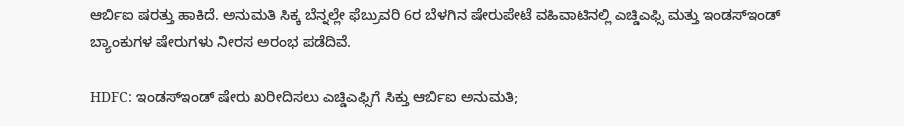ಆರ್ಬಿಐ ಷರತ್ತು ಹಾಕಿದೆ. ಅನುಮತಿ ಸಿಕ್ಕ ಬೆನ್ನಲ್ಲೇ ಫೆಬ್ರುವರಿ 6ರ ಬೆಳಗಿನ ಷೇರುಪೇಟೆ ವಹಿವಾಟಿನಲ್ಲಿ ಎಚ್ಡಿಎಫ್ಸಿ ಮತ್ತು ಇಂಡಸ್ಇಂಡ್ ಬ್ಯಾಂಕುಗಳ ಷೇರುಗಳು ನೀರಸ ಅರಂಭ ಪಡೆದಿವೆ.

HDFC: ಇಂಡಸ್ಇಂಡ್ ಷೇರು ಖರೀದಿಸಲು ಎಚ್ಡಿಎಫ್ಸಿಗೆ ಸಿಕ್ತು ಆರ್ಬಿಐ ಅನುಮತಿ;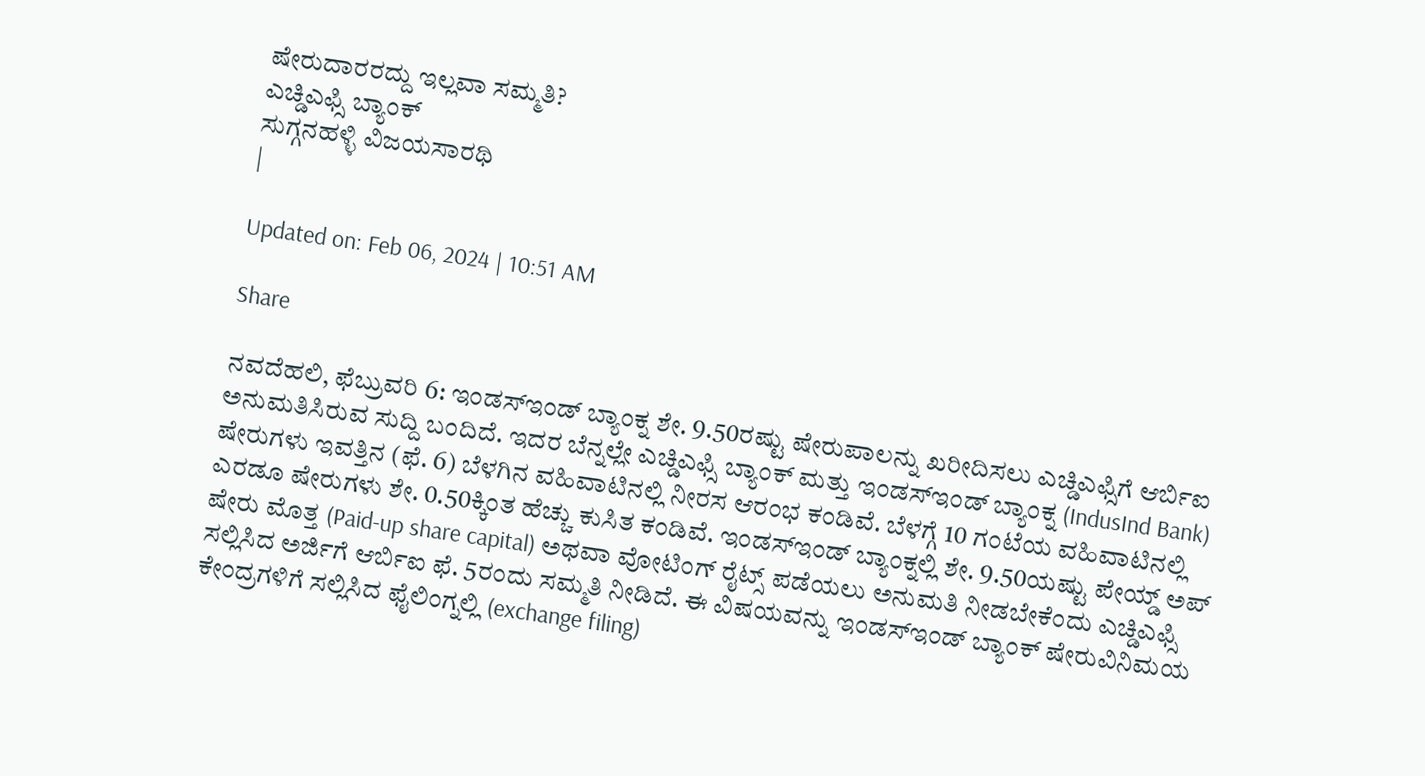ಷೇರುದಾರರದ್ದು ಇಲ್ಲವಾ ಸಮ್ಮತಿ?
ಎಚ್ಡಿಎಫ್ಸಿ ಬ್ಯಾಂಕ್
ಸುಗ್ಗನಹಳ್ಳಿ ವಿಜಯಸಾರಥಿ
|

Updated on: Feb 06, 2024 | 10:51 AM

Share

ನವದೆಹಲಿ, ಫೆಬ್ರುವರಿ 6: ಇಂಡಸ್ಇಂಡ್ ಬ್ಯಾಂಕ್ನ ಶೇ. 9.50ರಷ್ಟು ಷೇರುಪಾಲನ್ನು ಖರೀದಿಸಲು ಎಚ್ಡಿಎಫ್ಸಿಗೆ ಆರ್ಬಿಐ ಅನುಮತಿಸಿರುವ ಸುದ್ದಿ ಬಂದಿದೆ. ಇದರ ಬೆನ್ನಲ್ಲೇ ಎಚ್ಡಿಎಫ್ಸಿ ಬ್ಯಾಂಕ್ ಮತ್ತು ಇಂಡಸ್ಇಂಡ್ ಬ್ಯಾಂಕ್ನ (IndusInd Bank) ಷೇರುಗಳು ಇವತ್ತಿನ (ಫೆ. 6) ಬೆಳಗಿನ ವಹಿವಾಟಿನಲ್ಲಿ ನೀರಸ ಆರಂಭ ಕಂಡಿವೆ. ಬೆಳಗ್ಗೆ 10 ಗಂಟೆಯ ವಹಿವಾಟಿನಲ್ಲಿ ಎರಡೂ ಷೇರುಗಳು ಶೇ. 0.50ಕ್ಕಿಂತ ಹೆಚ್ಚು ಕುಸಿತ ಕಂಡಿವೆ. ಇಂಡಸ್ಇಂಡ್ ಬ್ಯಾಂಕ್ನಲ್ಲಿ ಶೇ. 9.50ಯಷ್ಟು ಪೇಯ್ಡ್ ಅಪ್ ಷೇರು ಮೊತ್ತ (Paid-up share capital) ಅಥವಾ ವೋಟಿಂಗ್ ರೈಟ್ಸ್ ಪಡೆಯಲು ಅನುಮತಿ ನೀಡಬೇಕೆಂದು ಎಚ್ಡಿಎಫ್ಸಿ ಸಲ್ಲಿಸಿದ ಅರ್ಜಿಗೆ ಆರ್ಬಿಐ ಫೆ. 5ರಂದು ಸಮ್ಮತಿ ನೀಡಿದೆ. ಈ ವಿಷಯವನ್ನು ಇಂಡಸ್ಇಂಡ್ ಬ್ಯಾಂಕ್ ಷೇರುವಿನಿಮಯ ಕೇಂದ್ರಗಳಿಗೆ ಸಲ್ಲಿಸಿದ ಫೈಲಿಂಗ್ನಲ್ಲಿ (exchange filing)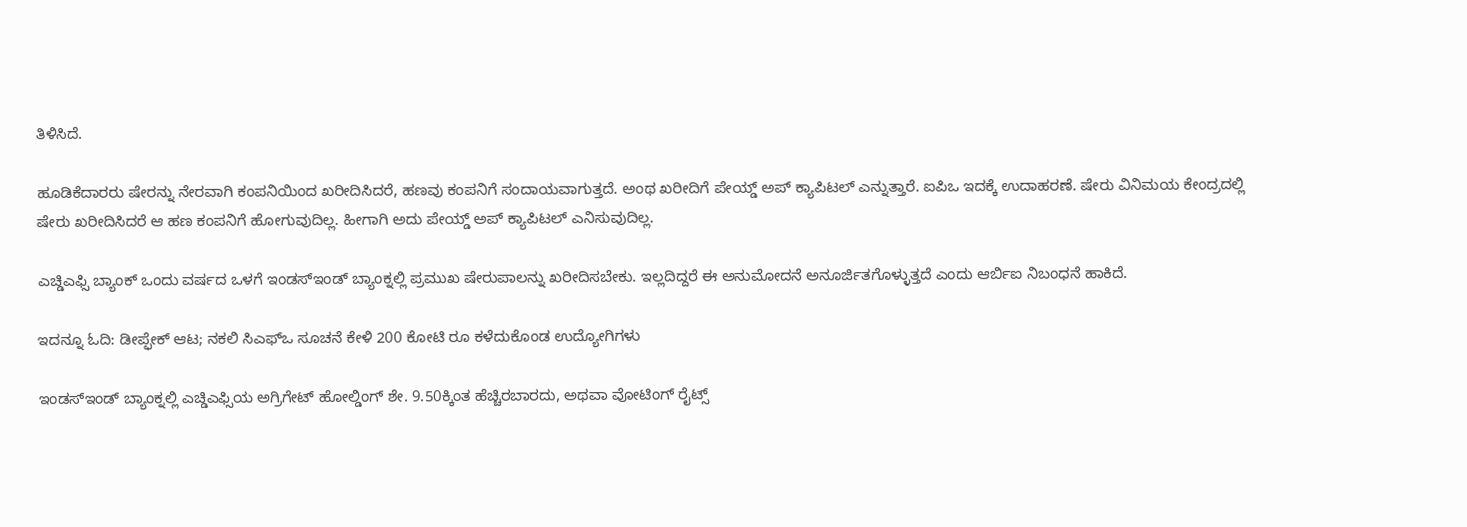ತಿಳಿಸಿದೆ.

ಹೂಡಿಕೆದಾರರು ಷೇರನ್ನು ನೇರವಾಗಿ ಕಂಪನಿಯಿಂದ ಖರೀದಿಸಿದರೆ, ಹಣವು ಕಂಪನಿಗೆ ಸಂದಾಯವಾಗುತ್ತದೆ. ಅಂಥ ಖರೀದಿಗೆ ಪೇಯ್ಡ್ ಅಪ್ ಕ್ಯಾಪಿಟಲ್ ಎನ್ನುತ್ತಾರೆ. ಐಪಿಒ ಇದಕ್ಕೆ ಉದಾಹರಣೆ. ಷೇರು ವಿನಿಮಯ ಕೇಂದ್ರದಲ್ಲಿ ಷೇರು ಖರೀದಿಸಿದರೆ ಆ ಹಣ ಕಂಪನಿಗೆ ಹೋಗುವುದಿಲ್ಲ. ಹೀಗಾಗಿ ಅದು ಪೇಯ್ಡ್ ಅಪ್ ಕ್ಯಾಪಿಟಲ್ ಎನಿಸುವುದಿಲ್ಲ.

ಎಚ್ಡಿಎಫ್ಸಿ ಬ್ಯಾಂಕ್ ಒಂದು ವರ್ಷದ ಒಳಗೆ ಇಂಡಸ್ಇಂಡ್ ಬ್ಯಾಂಕ್ನಲ್ಲಿ ಪ್ರಮುಖ ಷೇರುಪಾಲನ್ನು ಖರೀದಿಸಬೇಕು. ಇಲ್ಲದಿದ್ದರೆ ಈ ಅನುಮೋದನೆ ಅನೂರ್ಜಿತಗೊಳ್ಳುತ್ತದೆ ಎಂದು ಆರ್ಬಿಐ ನಿಬಂಧನೆ ಹಾಕಿದೆ.

ಇದನ್ನೂ ಓದಿ: ಡೀಪ್ಫೇಕ್ ಆಟ; ನಕಲಿ ಸಿಎಫ್ಒ ಸೂಚನೆ ಕೇಳಿ 200 ಕೋಟಿ ರೂ ಕಳೆದುಕೊಂಡ ಉದ್ಯೋಗಿಗಳು

ಇಂಡಸ್ಇಂಡ್ ಬ್ಯಾಂಕ್ನಲ್ಲಿ ಎಚ್ಡಿಎಫ್ಸಿಯ ಅಗ್ರಿಗೇಟ್ ಹೋಲ್ಡಿಂಗ್ ಶೇ. 9.50ಕ್ಕಿಂತ ಹೆಚ್ಚಿರಬಾರದು, ಅಥವಾ ವೋಟಿಂಗ್ ರೈಟ್ಸ್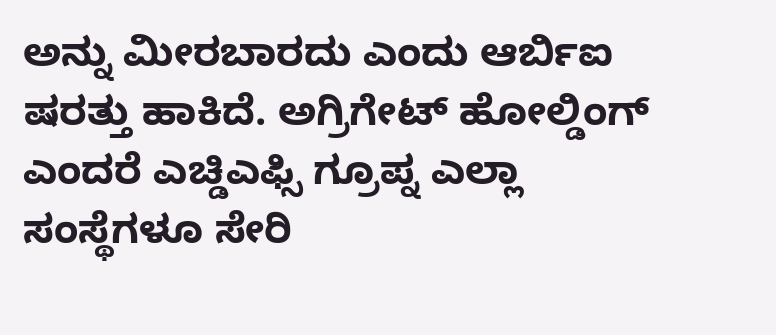ಅನ್ನು ಮೀರಬಾರದು ಎಂದು ಆರ್ಬಿಐ ಷರತ್ತು ಹಾಕಿದೆ. ಅಗ್ರಿಗೇಟ್ ಹೋಲ್ಡಿಂಗ್ ಎಂದರೆ ಎಚ್ಡಿಎಫ್ಸಿ ಗ್ರೂಪ್ನ ಎಲ್ಲಾ ಸಂಸ್ಥೆಗಳೂ ಸೇರಿ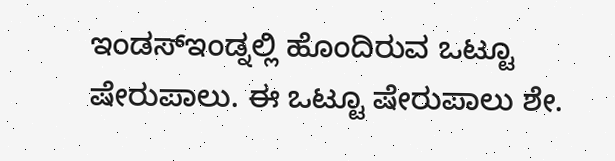ಇಂಡಸ್ಇಂಡ್ನಲ್ಲಿ ಹೊಂದಿರುವ ಒಟ್ಟೂ ಷೇರುಪಾಲು. ಈ ಒಟ್ಟೂ ಷೇರುಪಾಲು ಶೇ.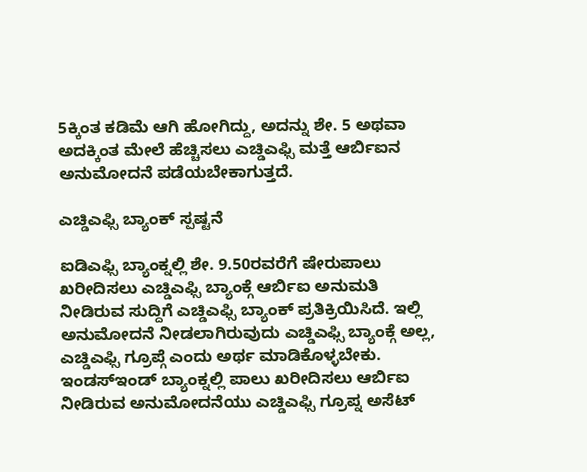5ಕ್ಕಿಂತ ಕಡಿಮೆ ಆಗಿ ಹೋಗಿದ್ದು, ಅದನ್ನು ಶೇ. 5 ಅಥವಾ ಅದಕ್ಕಿಂತ ಮೇಲೆ ಹೆಚ್ಚಿಸಲು ಎಚ್ಡಿಎಫ್ಸಿ ಮತ್ತೆ ಆರ್ಬಿಐನ ಅನುಮೋದನೆ ಪಡೆಯಬೇಕಾಗುತ್ತದೆ.

ಎಚ್ಡಿಎಫ್ಸಿ ಬ್ಯಾಂಕ್ ಸ್ಪಷ್ಟನೆ

ಐಡಿಎಫ್ಸಿ ಬ್ಯಾಂಕ್ನಲ್ಲಿ ಶೇ. 9.50ರವರೆಗೆ ಷೇರುಪಾಲು ಖರೀದಿಸಲು ಎಚ್ಡಿಎಫ್ಸಿ ಬ್ಯಾಂಕ್ಗೆ ಆರ್ಬಿಐ ಅನುಮತಿ ನೀಡಿರುವ ಸುದ್ದಿಗೆ ಎಚ್ಡಿಎಫ್ಸಿ ಬ್ಯಾಂಕ್ ಪ್ರತಿಕ್ರಿಯಿಸಿದೆ. ಇಲ್ಲಿ ಅನುಮೋದನೆ ನೀಡಲಾಗಿರುವುದು ಎಚ್ಡಿಎಫ್ಸಿ ಬ್ಯಾಂಕ್ಗೆ ಅಲ್ಲ, ಎಚ್ಡಿಎಫ್ಸಿ ಗ್ರೂಪ್ಗೆ ಎಂದು ಅರ್ಥ ಮಾಡಿಕೊಳ್ಳಬೇಕು. ಇಂಡಸ್ಇಂಡ್ ಬ್ಯಾಂಕ್ನಲ್ಲಿ ಪಾಲು ಖರೀದಿಸಲು ಆರ್ಬಿಐ ನೀಡಿರುವ ಅನುಮೋದನೆಯು ಎಚ್ಡಿಎಫ್ಸಿ ಗ್ರೂಪ್ನ ಅಸೆಟ್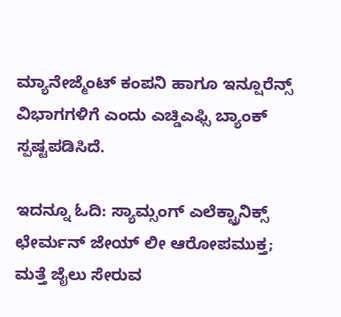ಮ್ಯಾನೇಜ್ಮೆಂಟ್ ಕಂಪನಿ ಹಾಗೂ ಇನ್ಷೂರೆನ್ಸ್ ವಿಭಾಗಗಳಿಗೆ ಎಂದು ಎಚ್ಡಿಎಫ್ಸಿ ಬ್ಯಾಂಕ್ ಸ್ಪಷ್ಟಪಡಿಸಿದೆ.

ಇದನ್ನೂ ಓದಿ: ಸ್ಯಾಮ್ಸಂಗ್ ಎಲೆಕ್ಟ್ರಾನಿಕ್ಸ್ ಛೇರ್ಮನ್ ಜೇಯ್ ಲೀ ಆರೋಪಮುಕ್ತ; ಮತ್ತೆ ಜೈಲು ಸೇರುವ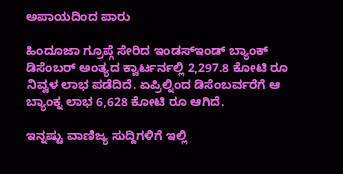ಅಪಾಯದಿಂದ ಪಾರು

ಹಿಂದೂಜಾ ಗ್ರೂಪ್ಗೆ ಸೇರಿದ ಇಂಡಸ್ಇಂಡ್ ಬ್ಯಾಂಕ್ ಡಿಸೆಂಬರ್ ಅಂತ್ಯದ ಕ್ವಾರ್ಟರ್ನಲ್ಲಿ 2,297.8 ಕೋಟಿ ರೂ ನಿವ್ವಳ ಲಾಭ ಪಡೆದಿದೆ. ಏಪ್ರಿಲ್ನಿಂದ ಡಿಸೆಂಬರ್ವರೆಗೆ ಆ ಬ್ಯಾಂಕ್ನ ಲಾಭ 6,628 ಕೋಟಿ ರೂ ಆಗಿದೆ.

ಇನ್ನಷ್ಟು ವಾಣಿಜ್ಯ ಸುದ್ದಿಗಳಿಗೆ ಇಲ್ಲಿ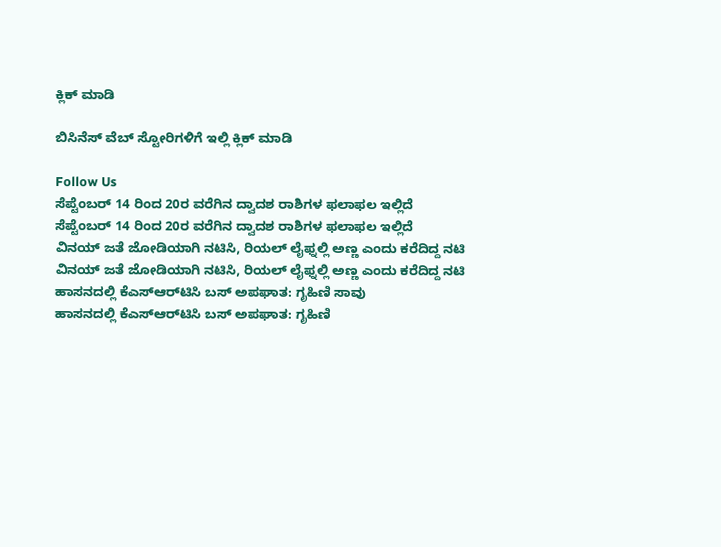ಕ್ಲಿಕ್ ಮಾಡಿ

ಬಿಸಿನೆಸ್ ವೆಬ್ ಸ್ಟೋರಿಗಳಿಗೆ ಇಲ್ಲಿ ಕ್ಲಿಕ್ ಮಾಡಿ

Follow Us
ಸೆಪ್ಟೆಂಬರ್ 14 ರಿಂದ 20ರ ವರೆಗಿನ ದ್ವಾದಶ ರಾಶಿಗಳ ಫಲಾಫಲ ಇಲ್ಲಿದೆ
ಸೆಪ್ಟೆಂಬರ್ 14 ರಿಂದ 20ರ ವರೆಗಿನ ದ್ವಾದಶ ರಾಶಿಗಳ ಫಲಾಫಲ ಇಲ್ಲಿದೆ
ವಿನಯ್ ಜತೆ ಜೋಡಿಯಾಗಿ ನಟಿಸಿ, ರಿಯಲ್ ಲೈಫ್ನಲ್ಲಿ ಅಣ್ಣ ಎಂದು ಕರೆದಿದ್ದ ನಟಿ
ವಿನಯ್ ಜತೆ ಜೋಡಿಯಾಗಿ ನಟಿಸಿ, ರಿಯಲ್ ಲೈಫ್ನಲ್ಲಿ ಅಣ್ಣ ಎಂದು ಕರೆದಿದ್ದ ನಟಿ
ಹಾಸನದಲ್ಲಿ ಕೆಎಸ್‌ಆರ್‌ಟಿಸಿ ಬಸ್ ಅಪಘಾತ: ಗೃಹಿಣಿ ಸಾವು
ಹಾಸನದಲ್ಲಿ ಕೆಎಸ್‌ಆರ್‌ಟಿಸಿ ಬಸ್ ಅಪಘಾತ: ಗೃಹಿಣಿ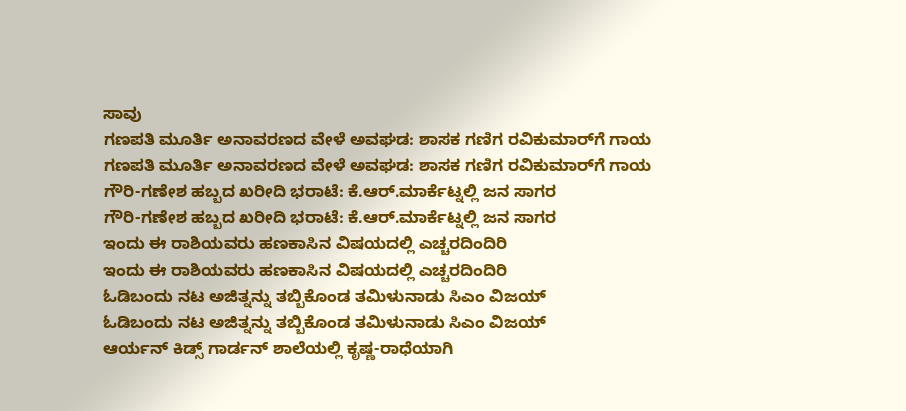ಸಾವು
ಗಣಪತಿ ಮೂರ್ತಿ ಅನಾವರಣದ ವೇಳೆ ಅವಘಡ: ಶಾಸಕ ಗಣಿಗ ರವಿಕುಮಾರ್‌ಗೆ ಗಾಯ
ಗಣಪತಿ ಮೂರ್ತಿ ಅನಾವರಣದ ವೇಳೆ ಅವಘಡ: ಶಾಸಕ ಗಣಿಗ ರವಿಕುಮಾರ್‌ಗೆ ಗಾಯ
ಗೌರಿ-ಗಣೇಶ ಹಬ್ಬದ ಖರೀದಿ ಭರಾಟೆ: ಕೆ.ಆರ್.ಮಾರ್ಕೆಟ್ನಲ್ಲಿ ಜನ ಸಾಗರ
ಗೌರಿ-ಗಣೇಶ ಹಬ್ಬದ ಖರೀದಿ ಭರಾಟೆ: ಕೆ.ಆರ್.ಮಾರ್ಕೆಟ್ನಲ್ಲಿ ಜನ ಸಾಗರ
ಇಂದು ಈ ರಾಶಿಯವರು ಹಣಕಾಸಿನ ವಿಷಯದಲ್ಲಿ ಎಚ್ಚರದಿಂದಿರಿ
ಇಂದು ಈ ರಾಶಿಯವರು ಹಣಕಾಸಿನ ವಿಷಯದಲ್ಲಿ ಎಚ್ಚರದಿಂದಿರಿ
ಓಡಿಬಂದು ನಟ ಅಜಿತ್ನನ್ನು ತಬ್ಬಿಕೊಂಡ ತಮಿಳುನಾಡು ಸಿಎಂ ವಿಜಯ್
ಓಡಿಬಂದು ನಟ ಅಜಿತ್ನನ್ನು ತಬ್ಬಿಕೊಂಡ ತಮಿಳುನಾಡು ಸಿಎಂ ವಿಜಯ್
ಆರ್ಯನ್ ಕಿಡ್ಸ್ ಗಾರ್ಡನ್ ಶಾಲೆಯಲ್ಲಿ ಕೃಷ್ಣ-ರಾಧೆಯಾಗಿ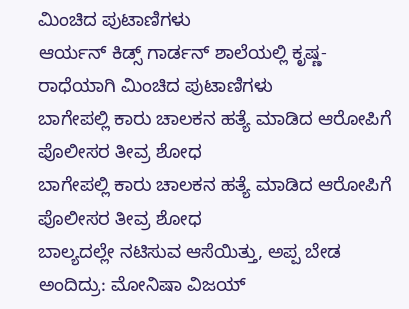ಮಿಂಚಿದ ಪುಟಾಣಿಗಳು
ಆರ್ಯನ್ ಕಿಡ್ಸ್ ಗಾರ್ಡನ್ ಶಾಲೆಯಲ್ಲಿ ಕೃಷ್ಣ-ರಾಧೆಯಾಗಿ ಮಿಂಚಿದ ಪುಟಾಣಿಗಳು
ಬಾಗೇಪಲ್ಲಿ ಕಾರು ಚಾಲಕನ ಹತ್ಯೆ ಮಾಡಿದ ಆರೋಪಿಗೆ ಪೊಲೀಸರ ತೀವ್ರ ಶೋಧ
ಬಾಗೇಪಲ್ಲಿ ಕಾರು ಚಾಲಕನ ಹತ್ಯೆ ಮಾಡಿದ ಆರೋಪಿಗೆ ಪೊಲೀಸರ ತೀವ್ರ ಶೋಧ
ಬಾಲ್ಯದಲ್ಲೇ ನಟಿಸುವ ಆಸೆಯಿತ್ತು, ಅಪ್ಪ ಬೇಡ ಅಂದಿದ್ರು: ಮೋನಿಷಾ ವಿಜಯ್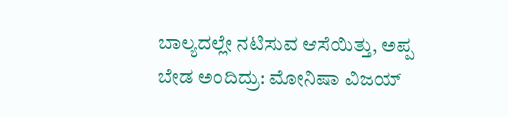ಬಾಲ್ಯದಲ್ಲೇ ನಟಿಸುವ ಆಸೆಯಿತ್ತು, ಅಪ್ಪ ಬೇಡ ಅಂದಿದ್ರು: ಮೋನಿಷಾ ವಿಜಯ್